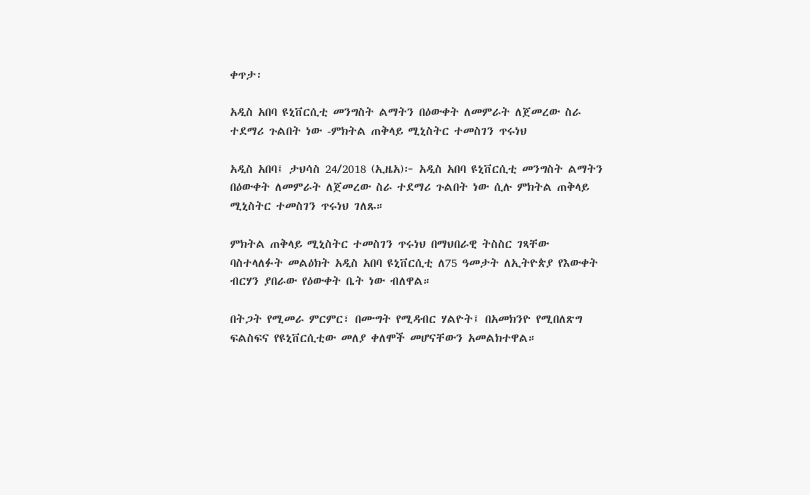ቀጥታ፡

አዲስ አበባ ዩኒቨርሲቲ መንግስት ልማትን በዕውቀት ለመምራት ለጀመረው ስራ ተደማሪ ጉልበት ነው -ምክትል ጠቅላይ ሚኒስትር ተመስገን ጥሩነህ

አዲስ አበባ፤ ታህሳስ 24/2018 (ኢዜአ)፦ አዲስ አበባ ዩኒቨርሲቲ መንግስት ልማትን በዕውቀት ለመምራት ለጀመረው ስራ ተደማሪ ጉልበት ነው ሲሉ ምክትል ጠቅላይ ሚኒስትር ተመስገን ጥሩነህ ገለጹ።

ምክትል ጠቅላይ ሚኒስትር ተመስገን ጥሩነህ በማህበራዊ ትስስር ገጻቸው ባስተላለፉት መልዕክት አዲስ አበባ ዩኒቨርሲቲ ለ75 ዓመታት ለኢትዮጵያ የእውቀት ብርሃን ያበራው የዕውቀት ቤት ነው ብለዋል።

በትጋት የሚመራ ምርምር፣ በሙግት የሚዳብር ሃልዮት፤ በአመክንዮ የሚበለጽግ ፍልስፍና የዩኒቨርሲቲው መለያ ቀለሞች መሆናቸውን አመልክተዋል።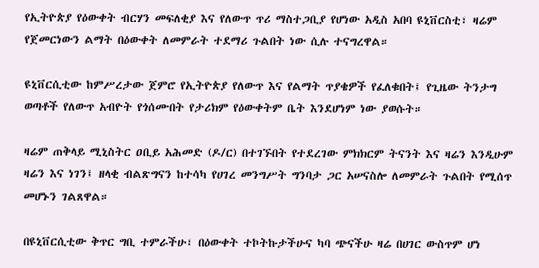የኢትዮጵያ የዕውቀት ብርሃን መፍለቂያ እና የለውጥ ጥሪ ማስተጋቢያ የሆነው አዲስ አበባ ዩኒቨርስቲ፣ ዛሬም የጀመርነውን ልማት በዕውቀት ለመምራት ተደማሪ ጉልበት ነው ሲሉ ተናግረዋል።

ዩኒቨርሲቲው ከምሥረታው ጀምሮ የኢትዮጵያ የለውጥ እና የልማት ጥያቄዎች የፈለቁበት፤ የጊዜው ትንታግ ወጣቶች የለውጥ አብዮት የጎሰሙበት የታሪክም የዕውቀትም ቤት እንደሆነም ነው ያወሱት።

ዛሬም ጠቅላይ ሚኒስትር ዐቢይ አሕመድ (ዶ/ር) በተገኙበት የተደረገው ምክክርም ትናንት እና ዛሬን እንዲሁም ዛሬን እና ነገን፤ ዘላቂ ብልጽግናን ከተሳካ የሀገረ መንግሥት ግንባታ ጋር አሠናስሎ ለመምራት ጉልበት የሚሰጥ መሆኑን ገልጸዋል።

በዩኒቨርሲቲው ቅጥር ግቢ ተምራችሁ፣ በዕውቀት ተኮትኩታችሁና ካባ ጭናችሁ ዛሬ በሀገር ውስጥም ሆነ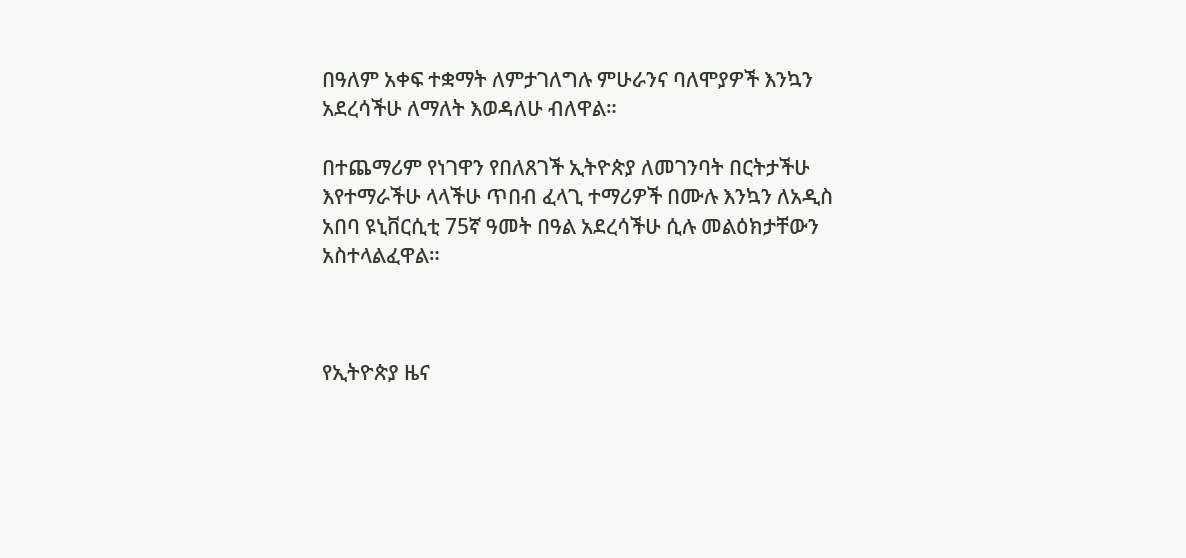በዓለም አቀፍ ተቋማት ለምታገለግሉ ምሁራንና ባለሞያዎች እንኳን አደረሳችሁ ለማለት እወዳለሁ ብለዋል።

በተጨማሪም የነገዋን የበለጸገች ኢትዮጵያ ለመገንባት በርትታችሁ እየተማራችሁ ላላችሁ ጥበብ ፈላጊ ተማሪዎች በሙሉ እንኳን ለአዲስ አበባ ዩኒቨርሲቲ 75ኛ ዓመት በዓል አደረሳችሁ ሲሉ መልዕክታቸውን አስተላልፈዋል።



የኢትዮጵያ ዜና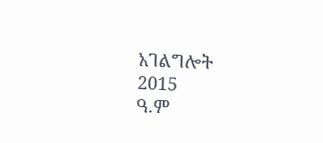አገልግሎት
2015
ዓ.ም